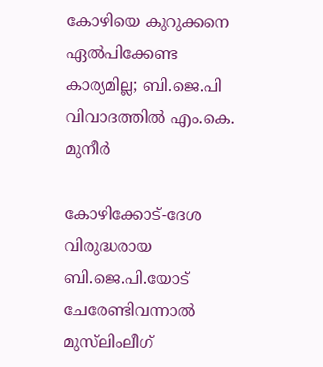കോഴിയെ കുറുക്കനെ ഏല്‍പിക്കേണ്ട കാര്യമില്ല; ബി.ജെ.പി വിവാദത്തില്‍ എം.കെ. മുനീര്‍

കോഴിക്കോട്-ദേശ വിരുദ്ധരായ ബി.ജെ.പി.യോട് ചേരേണ്ടിവന്നാല്‍ മുസ്‌ലിംലീഗ്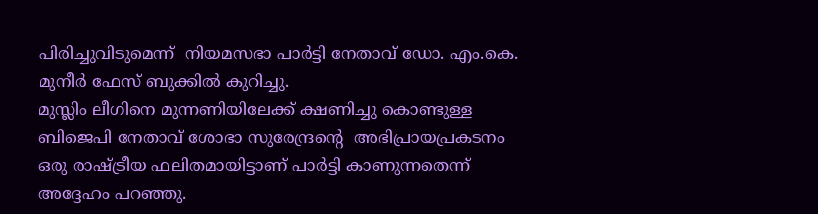പിരിച്ചുവിടുമെന്ന്  നിയമസഭാ പാര്‍ട്ടി നേതാവ് ഡോ. എം.കെ. മുനീര്‍ ഫേസ് ബുക്കില്‍ കുറിച്ചു.
മുസ്ലിം ലീഗിനെ മുന്നണിയിലേക്ക് ക്ഷണിച്ചു കൊണ്ടുള്ള ബിജെപി നേതാവ് ശോഭാ സുരേന്ദ്രന്റെ  അഭിപ്രായപ്രകടനം ഒരു രാഷ്ട്രീയ ഫലിതമായിട്ടാണ് പാര്‍ട്ടി കാണുന്നതെന്ന് അദ്ദേഹം പറഞ്ഞു.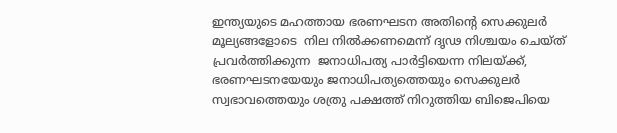ഇന്ത്യയുടെ മഹത്തായ ഭരണഘടന അതിന്റെ സെക്കുലര്‍ മൂല്യങ്ങളോടെ  നില നില്‍ക്കണമെന്ന് ദൃഢ നിശ്ചയം ചെയ്ത് പ്രവര്‍ത്തിക്കുന്ന  ജനാധിപത്യ പാര്‍ട്ടിയെന്ന നിലയ്ക്ക്,  ഭരണഘടനയേയും ജനാധിപത്യത്തെയും സെക്കുലര്‍ സ്വഭാവത്തെയും ശത്രു പക്ഷത്ത് നിറുത്തിയ ബിജെപിയെ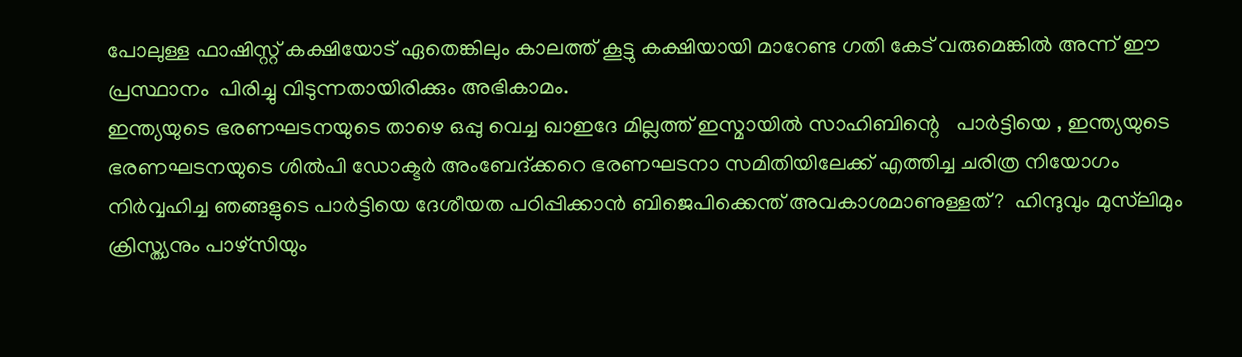പോലുള്ള ഫാഷിസ്റ്റ് കക്ഷിയോട് ഏതെങ്കിലും കാലത്ത് കൂട്ടു കക്ഷിയായി മാറേണ്ട ഗതി കേട് വരുമെങ്കില്‍ അന്ന് ഈ പ്രസ്ഥാനം  പിരിച്ചു വിടുന്നതായിരിക്കും അഭികാമം.
ഇന്ത്യയുടെ ഭരണഘടനയുടെ താഴെ ഒപ്പു വെച്ച ഖാഇദേ മില്ലത്ത് ഇസ്മായില്‍ സാഹിബിന്റെ   പാര്‍ട്ടിയെ , ഇന്ത്യയുടെ ഭരണഘടനയുടെ ശില്‍പി ഡോക്ടര്‍ അംബേദ്ക്കറെ ഭരണഘടനാ സമിതിയിലേക്ക് എത്തിച്ച ചരിത്ര നിയോഗം നിര്‍വ്വഹിച്ച ഞങ്ങളുടെ പാര്‍ട്ടിയെ ദേശീയത പഠിപ്പിക്കാന്‍ ബിജെപിക്കെന്ത് അവകാശമാണുള്ളത്?  ഹിന്ദുവും മുസ്‌ലിമും ക്രിസ്ത്യനും പാഴ്‌സിയും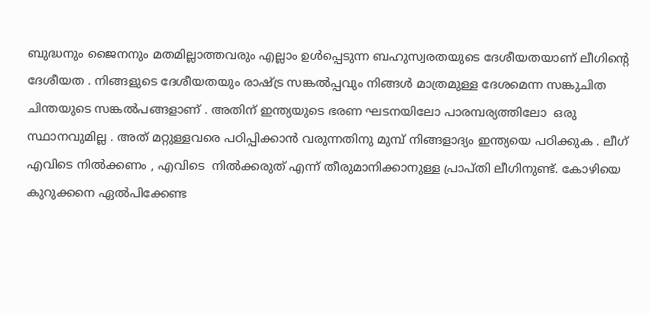ബുദ്ധനും ജൈനനും മതമില്ലാത്തവരും എല്ലാം ഉള്‍പ്പെടുന്ന ബഹുസ്വരതയുടെ ദേശീയതയാണ് ലീഗിന്റെ ദേശീയത . നിങ്ങളുടെ ദേശീയതയും രാഷ്ട്ര സങ്കല്‍പ്പവും നിങ്ങള്‍ മാത്രമുള്ള ദേശമെന്ന സങ്കുചിത ചിന്തയുടെ സങ്കല്‍പങ്ങളാണ് . അതിന് ഇന്ത്യയുടെ ഭരണ ഘടനയിലോ പാരമ്പര്യത്തിലോ  ഒരു സ്ഥാനവുമില്ല . അത് മറ്റുള്ളവരെ പഠിപ്പിക്കാന്‍ വരുന്നതിനു മുമ്പ് നിങ്ങളാദ്യം ഇന്ത്യയെ പഠിക്കുക . ലീഗ് എവിടെ നില്‍ക്കണം , എവിടെ  നില്‍ക്കരുത് എന്ന് തീരുമാനിക്കാനുള്ള പ്രാപ്തി ലീഗിനുണ്ട്. കോഴിയെ കുറുക്കനെ ഏല്‍പിക്കേണ്ട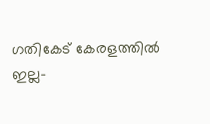ഗതികേട് കേരളത്തില്‍ ഇല്ല-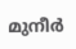മുനീര്‍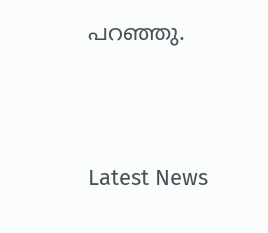പറഞ്ഞു.





Latest News